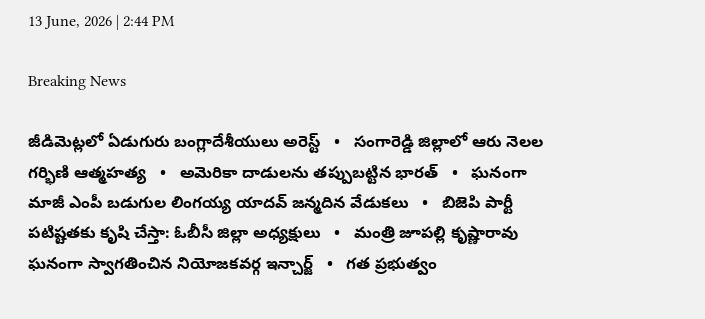13 June, 2026 | 2:44 PM

Breaking News

జీడిమెట్లలో ఏడుగురు బంగ్లాదేశీయులు అరెస్ట్   •   సంగారెడ్డి జిల్లాలో ఆరు నెలల గర్భిణి ఆత్మహత్య   •   అమెరికా దాడులను తప్పుబట్టిన భారత్   •   ఘనంగా మాజీ ఎంపీ బడుగుల లింగయ్య యాదవ్ జన్మదిన వేడుకలు   •   బిజెపి పార్టీ పటిష్టతకు కృషి చేస్తా: ఓబీసీ జిల్లా అధ్యక్షులు   •   మంత్రి జూపల్లి కృష్ణారావు ఘనంగా స్వాగతించిన నియోజకవర్గ ఇన్చార్జ్   •   గత ప్రభుత్వం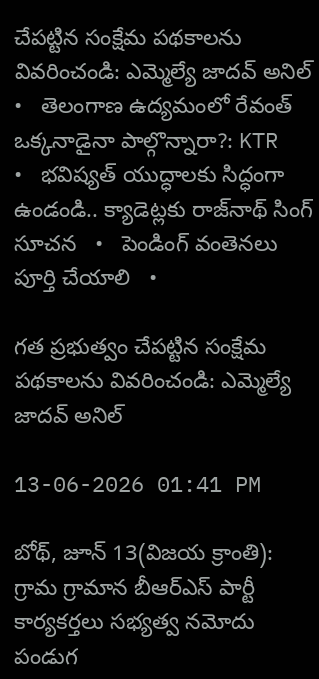చేపట్టిన సంక్షేమ పథకాలను వివరించండి: ఎమ్మెల్యే జాదవ్ అనిల్   •   తెలంగాణ ఉద్యమంలో రేవంత్ ఒక్కనాడైనా పాల్గొన్నారా?: KTR   •   భవిష్యత్ యుద్ధాలకు సిద్ధంగా ఉండండి.. క్యాడెట్లకు రాజ్‌నాథ్ సింగ్ సూచన   •   పెండింగ్ వంతెనలు పూర్తి చేయాలి   •

గత ప్రభుత్వం చేపట్టిన సంక్షేమ పథకాలను వివరించండి: ఎమ్మెల్యే జాదవ్ అనిల్

13-06-2026 01:41 PM

బోథ్, జూన్ 13(విజయ క్రాంతి): గ్రామ గ్రామాన బీఆర్ఎస్ పార్టీ కార్యకర్తలు సభ్యత్వ నమోదు పండుగ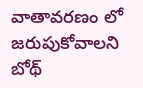వాతావరణం లో జరుపుకోవాలని బోథ్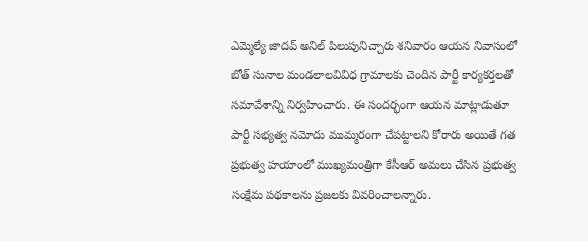ఎమ్మెల్యే జాదవ్ అనిల్ పిలుపునిచ్చారు శనివారం ఆయన నివాసంలో బోత్ సునాల మండలాలవివిధ గ్రామాలకు చెందిన పార్టీ కార్యకర్తలతో సమావేశాన్ని నిర్వహించారు. ఈ సందర్భంగా ఆయన మాట్లాడుతూ పార్టీ సభ్యత్వ నమోదు ముమ్మరంగా చేపట్టాలని కోరారు అయితే గత ప్రభుత్వ హయాంలో ముఖ్యమంత్రిగా కేసీఆర్ అమలు చేసిన ప్రభుత్వ సంక్షేమ పథకాలను ప్రజలకు వివరించాలన్నారు.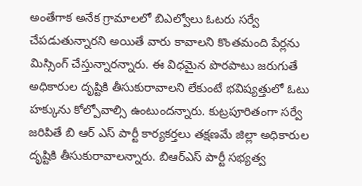అంతేగాక అనేక గ్రామాలలో బిఎల్వోలు ఓటరు సర్వే చేపడుతున్నారని అయితే వారు కావాలని కొంతమంది పేర్లను మిస్సింగ్ చేస్తున్నారన్నారు. ఈ విధమైన పొరపాటు జరుగుతే అధికారుల దృష్టికి తీసుకురావాలని లేకుంటే భవిష్యత్తులో ఓటు హక్కును కోల్పోవాల్సి ఉంటుందన్నారు. కుట్రపూరితంగా సర్వే జరిపితే బి ఆర్ ఎస్ పార్టీ కార్యకర్తలు తక్షణమే జిల్లా అధికారుల దృష్టికి తీసుకురావాలన్నారు. బిఆర్ఎస్ పార్టీ సభ్యత్వ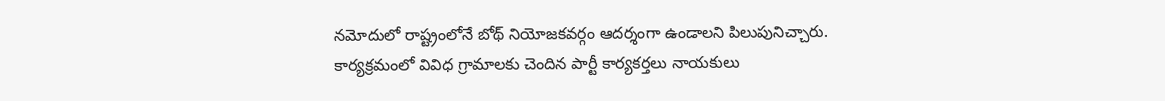నమోదులో రాష్ట్రంలోనే బోథ్ నియోజకవర్గం ఆదర్శంగా ఉండాలని పిలుపునిచ్చారు. కార్యక్రమంలో వివిధ గ్రామాలకు చెందిన పార్టీ కార్యకర్తలు నాయకులు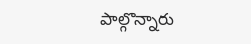పాల్గొన్నారు